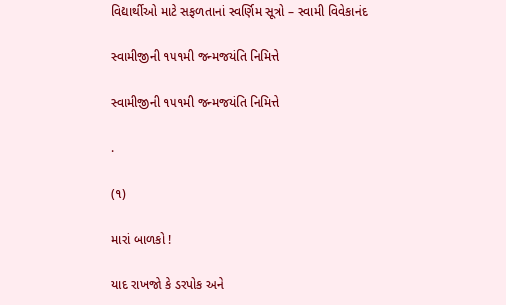વિદ્યાર્થીઓ માટે સફળતાનાં સ્વર્ણિમ સૂત્રો – સ્વામી વિવેકાનંદ

સ્વામીજીની ૧૫૧મી જન્મજયંતિ નિમિત્તે

સ્વામીજીની ૧૫૧મી જન્મજયંતિ નિમિત્તે

.

(૧)

મારાં બાળકો !

યાદ રાખજો કે ડરપોક અને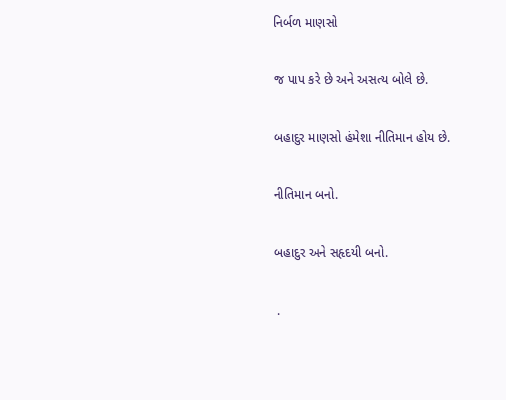નિર્બળ માણસો

જ પાપ કરે છે અને અસત્ય બોલે છે.

બહાદુર માણસો હંમેશા નીતિમાન હોય છે.

નીતિમાન બનો.

બહાદુર અને સહૃદયી બનો.

 .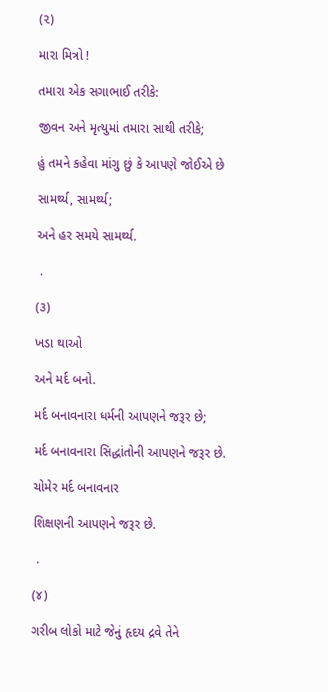(૨)

મારા મિત્રો !

તમારા એક સગાભાઈ તરીકે:

જીવન અને મૃત્યુમાં તમારા સાથી તરીકે;

હું તમને કહેવા માંગુ છું કે આપણે જોઈએ છે

સામર્થ્ય, સામર્થ્ય;

અને હર સમયે સામર્થ્ય.

 .

(૩)

ખડા થાઓ

અને મર્દ બનો.

મર્દ બનાવનારા ધર્મની આપણને જરૂર છે;

મર્દ બનાવનારા સિદ્ધાંતોની આપણને જરૂર છે.

ચોમેર મર્દ બનાવનાર

શિક્ષણની આપણને જરૂર છે.

 .

(૪)

ગરીબ લોકો માટે જેનું હૃદય દ્રવે તેને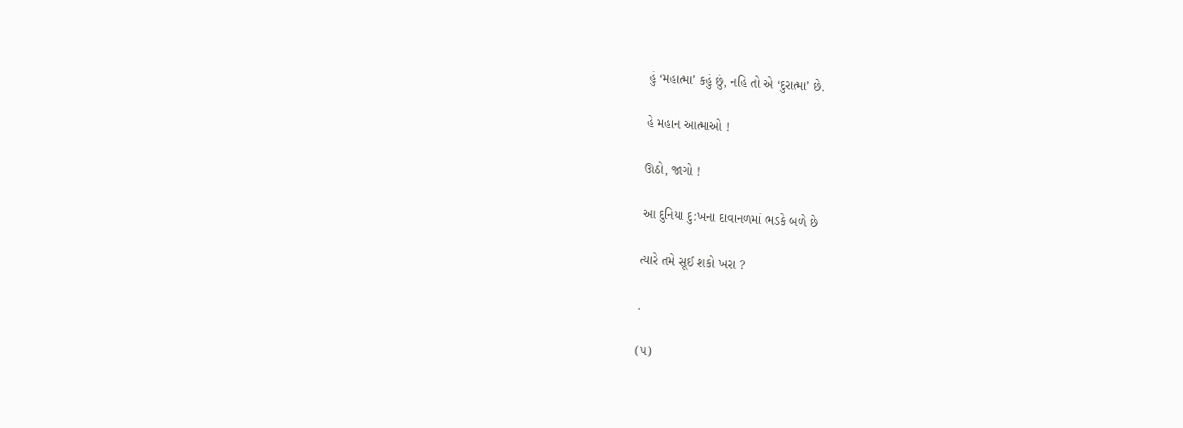હું ‘મહાત્મા’ કહું છું, નહિ તો એ ‘દુરાત્મા’ છે.

હે મહાન આત્માઓ !

ઊઠો, જાગો !

આ દુનિયા દુ:ખના દાવાનળમાં ભડકે બળે છે

ત્યારે તમે સૂઈ શકો ખરા ?

.

(૫)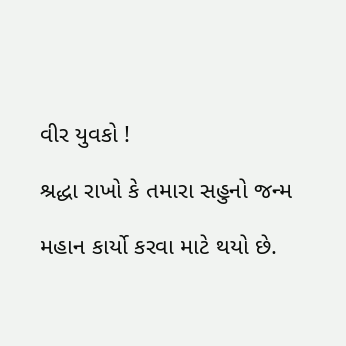વીર યુવકો !

શ્રદ્ધા રાખો કે તમારા સહુનો જન્મ

મહાન કાર્યો કરવા માટે થયો છે.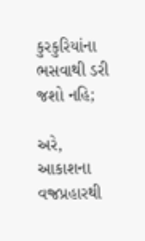કુરકુરિયાંના ભસવાથી ડરી જશો નહિ;

અરે, આકાશના વજ્રપ્રહારથી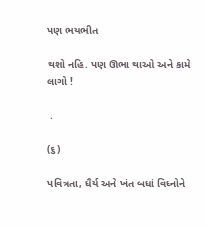પણ ભયભીત

થશો નહિ. પણ ઊભા થાઓ અને કામે લાગો !

 .

(૬)

પવિત્રતા, ધૈર્ય અને ખંત બધાં વિધ્નોને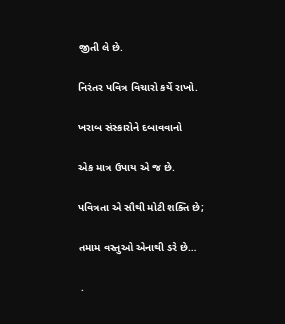જીતી લે છે.

નિરંતર પવિત્ર વિચારો કર્યે રાખો.

ખરાબ સંસ્કારોને દબાવવાનો

એક માત્ર ઉપાય એ જ છે.

પવિત્રતા એ સૌથી મોટી શક્તિ છે;

તમામ વસ્તુઓ એનાથી ડરે છે…

 .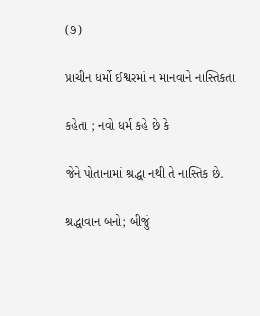(૭)

પ્રાચીન ધર્મો ઈશ્વરમાં ન માનવાને નાસ્તિકતા

કહેતા ; નવો ધર્મ કહે છે કે

જેને પોતાનામાં શ્રદ્ધા નથી તે નાસ્તિક છે.

શ્રદ્ધાવાન બનો; બીજું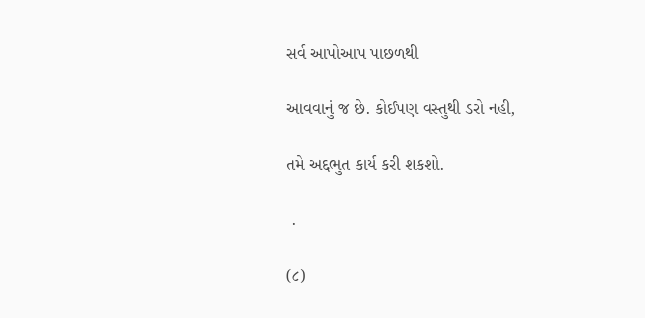સર્વ આપોઆપ પાછળથી

આવવાનું જ છે. કોઈપણ વસ્તુથી ડરો નહી,

તમે અદ્દભુત કાર્ય કરી શકશો.

 .

(૮)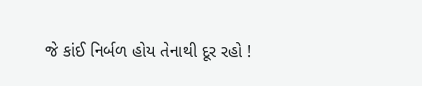જે કાંઈ નિર્બળ હોય તેનાથી દૂર રહો !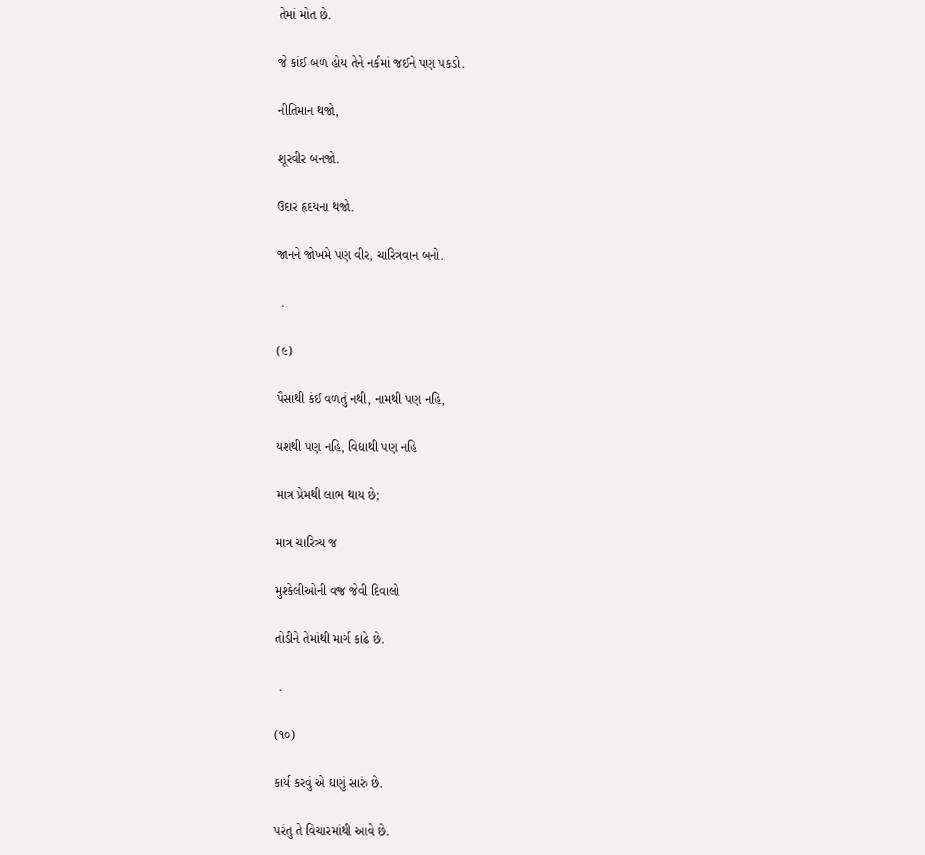તેમાં મોત છે.

જે કાંઈ બળ હોય તેને નર્કમાં જઈને પણ પકડો.

નીતિમાન થજો,

શૂરવીર બનજો.

ઉદાર હૃદયના થજો.

જાનને જોખમે પણ વીર, ચારિત્રવાન બનો.

 .

(૯)

પૈસાથી કંઈ વળતું નથી, નામથી પણ નહિ,

યશથી પણ નહિ, વિદ્યાથી પણ નહિ

માત્ર પ્રેમથી લાભ થાય છે;

માત્ર ચારિત્ર્ય જ

મુશ્કેલીઓની વજ્ર જેવી દિવાલો

તોડીને તેમાંથી માર્ગ કાઢે છે.

 .

(૧૦)

કાર્ય કરવું એ ઘણું સારું છે.

પરંતુ તે વિચારમાંથી આવે છે.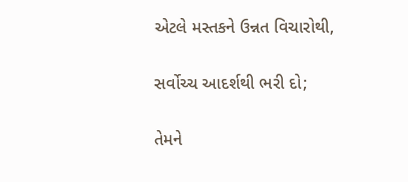એટલે મસ્તકને ઉન્નત વિચારોથી,

સર્વોચ્ચ આદર્શથી ભરી દો;

તેમને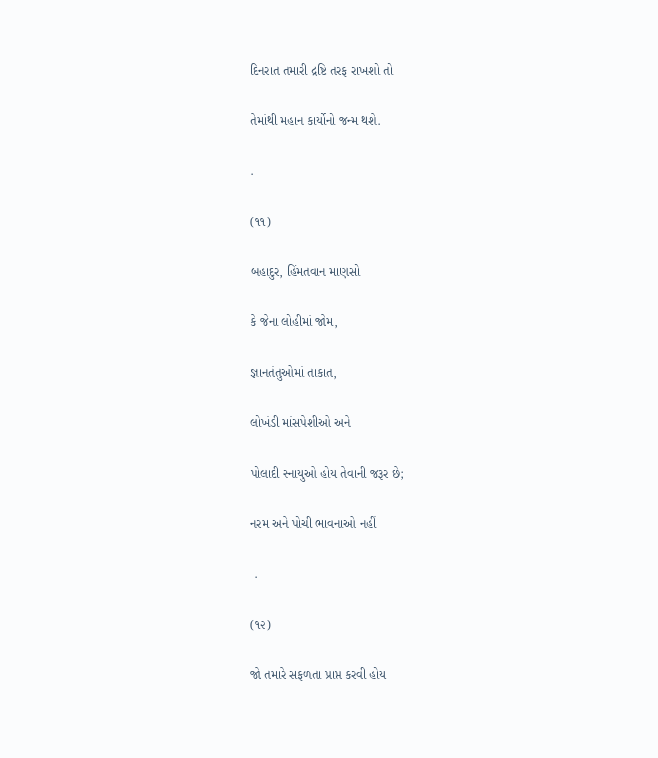દિનરાત તમારી દ્રષ્ટિ તરફ રાખશો તો

તેમાંથી મહાન કાર્યોનો જન્મ થશે.

.

(૧૧)

બહાદુર, હિંમતવાન માણસો

કે જેના લોહીમાં જોમ,

જ્ઞાનતંતુઓમાં તાકાત,

લોખંડી માંસપેશીઓ અને

પોલાદી સ્નાયુઓ હોય તેવાની જરૂર છે;

નરમ અને પોચી ભાવનાઓ નહીં

 .

(૧૨)

જો તમારે સફળતા પ્રાપ્ત કરવી હોય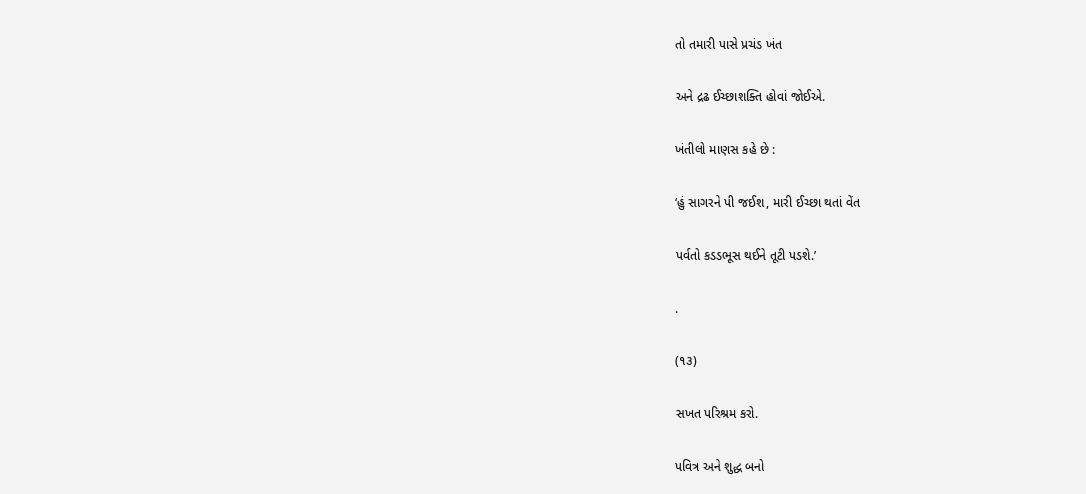તો તમારી પાસે પ્રચંડ ખંત

અને દ્રઢ ઈચ્છાશક્તિ હોવાં જોઈએ.

ખંતીલો માણસ કહે છે :

‘હું સાગરને પી જઈશ, મારી ઈચ્છા થતાં વેંત

પર્વતો કડડભૂસ થઈને તૂટી પડશે.’

.

(૧૩)

સખત પરિશ્રમ કરો.

પવિત્ર અને શુદ્ધ બનો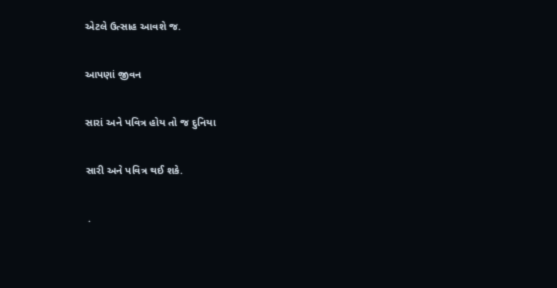એટલે ઉત્સાહ આવશે જ.

આપણાં જીવન

સારાં અને પવિત્ર હોય તો જ દુનિયા

સારી અને પવિત્ર થઈ શકે.

 .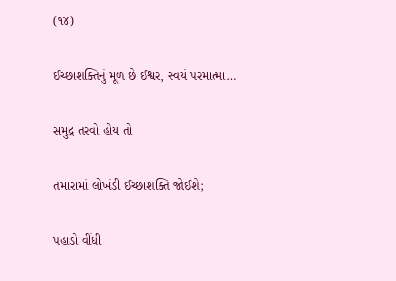(૧૪)

ઈચ્છાશક્તિનું મૂળ છે ઈશ્વર, સ્વયં પરમાત્મા…

સમુદ્ર તરવો હોય તો

તમારામાં લોખંડી ઈચ્છાશક્તિ જોઈશે;

પહાડો વીંધી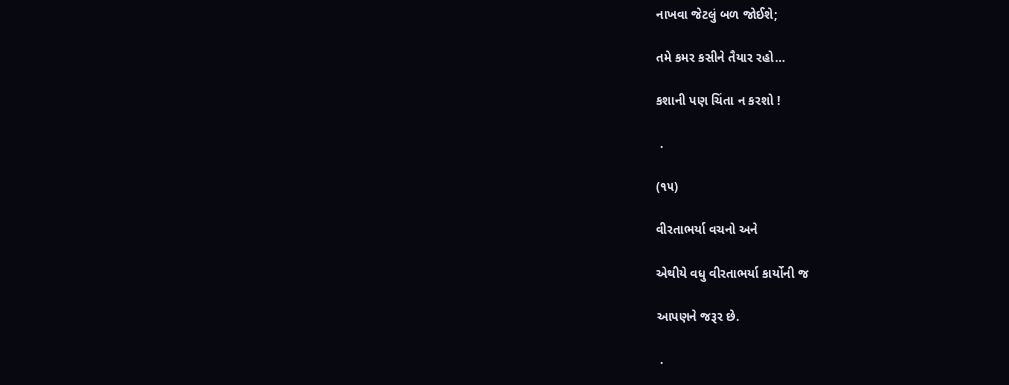નાખવા જેટલું બળ જોઈશે;

તમે કમર કસીને તૈયાર રહો…

કશાની પણ ચિંતા ન કરશો !

 .

(૧૫)

વીરતાભર્યા વચનો અને

એથીયે વધુ વીરતાભર્યા કાર્યોની જ

આપણને જરૂર છે.

 .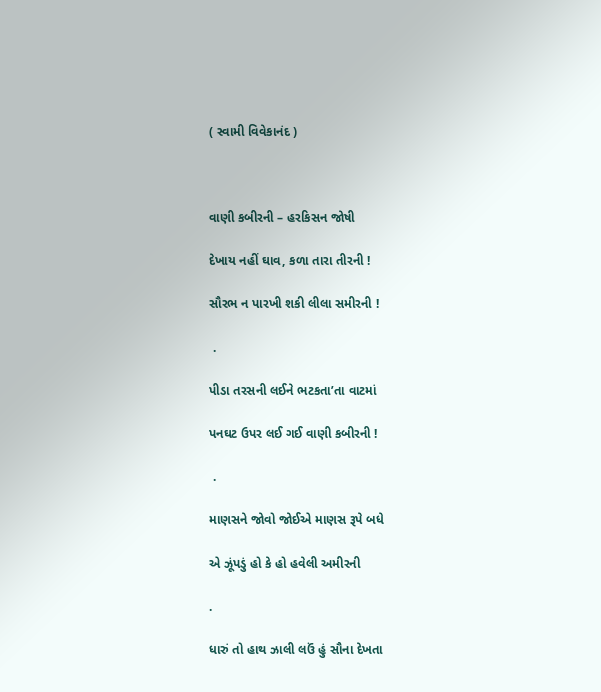( સ્વામી વિવેકાનંદ )



વાણી કબીરની – હરકિસન જોષી

દેખાય નહીં ઘાવ, કળા તારા તીરની !

સૌરભ ન પારખી શકી લીલા સમીરની !

 .

પીડા તરસની લઈને ભટકતા’તા વાટમાં

પનઘટ ઉપર લઈ ગઈ વાણી કબીરની !

 .

માણસને જોવો જોઈએ માણસ રૂપે બધે

એ ઝૂંપડું હો કે હો હવેલી અમીરની

.

ધારું તો હાથ ઝાલી લઉં હું સૌના દેખતા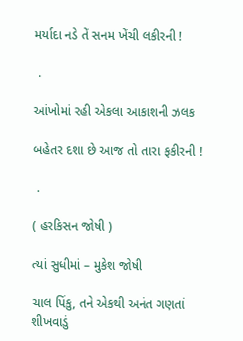મર્યાદા નડે તેં સનમ ખેંચી લકીરની !

 .

આંખોમાં રહી એકલા આકાશની ઝલક

બહેતર દશા છે આજ તો તારા ફકીરની !

 .

( હરકિસન જોષી )

ત્યાં સુધીમાં – મુકેશ જોષી

ચાલ પિંકુ, તને એકથી અનંત ગણતાં શીખવાડું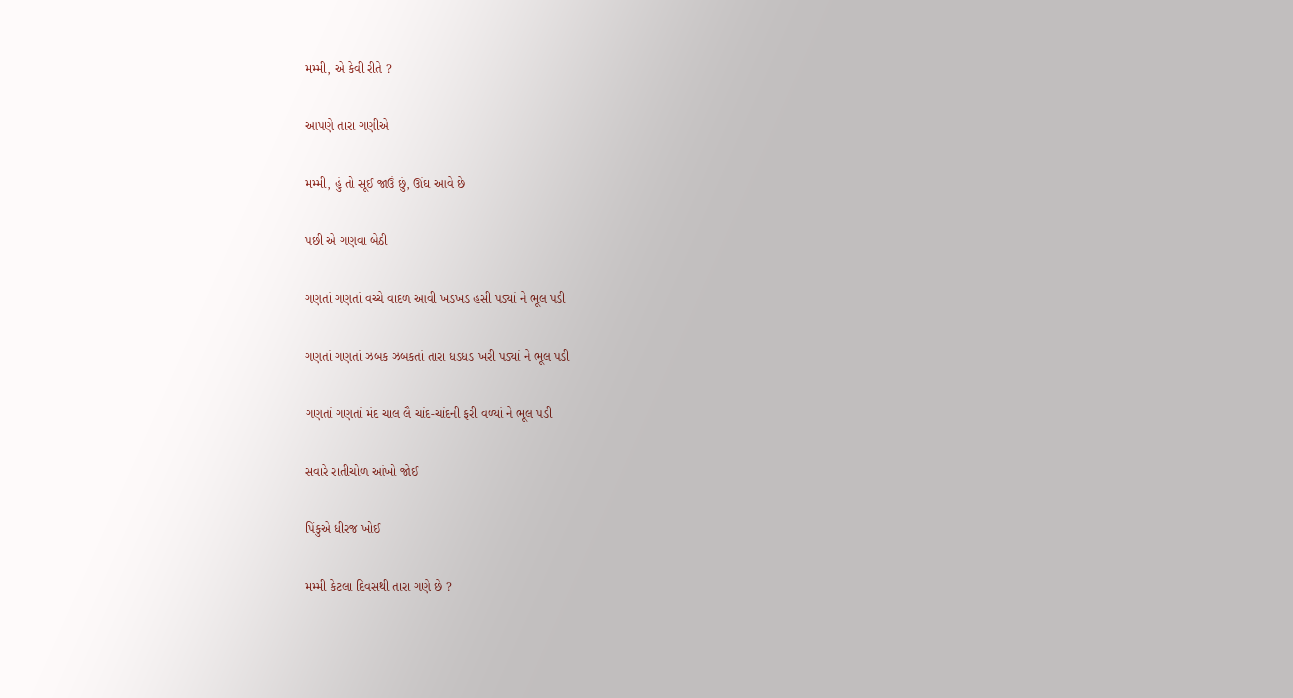મમ્મી, એ કેવી રીતે ?

આપણે તારા ગણીએ

મમ્મી, હું તો સૂઈ જાઉં છું, ઊંઘ આવે છે

પછી એ ગણવા બેઠી

ગણતાં ગણતાં વચ્ચે વાદળ આવી ખડખડ હસી પડ્યાં ને ભૂલ પડી

ગણતાં ગણતાં ઝબક ઝબકતાં તારા ધડધડ ખરી પડ્યાં ને ભૂલ પડી

ગણતાં ગણતાં મંદ ચાલ લૈ ચાંદ-ચાંદની ફરી વળ્યાં ને ભૂલ પડી

સવારે રાતીચોળ આંખો જોઈ

પિંકુએ ધીરજ ખોઈ

મમ્મી કેટલા દિવસથી તારા ગણે છે ?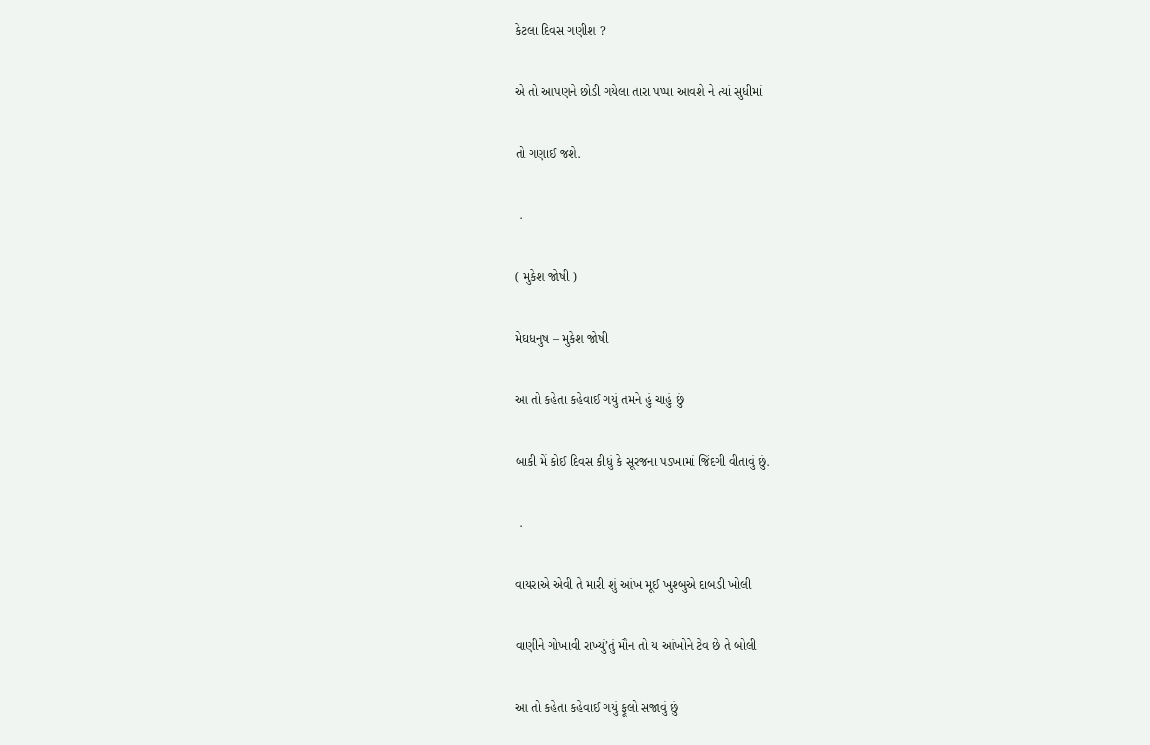કેટલા દિવસ ગણીશ ?

એ તો આપણને છોડી ગયેલા તારા પપ્પા આવશે ને ત્યાં સુધીમાં

તો ગણાઈ જશે.

 .

( મુકેશ જોષી )

મેઘધનુષ – મુકેશ જોષી

આ તો કહેતા કહેવાઈ ગયું તમને હું ચાહું છું

બાકી મેં કોઈ દિવસ કીધું કે સૂરજના પડખામાં જિંદગી વીતાવું છું.

 .

વાયરાએ એવી તે મારી શું આંખ મૂઈ ખુશ્બુએ દાબડી ખોલી

વાણીને ગોખાવી રાખ્યું’તું મૌન તો ય આંખોને ટેવ છે તે બોલી

આ તો કહેતા કહેવાઈ ગયું ફૂલો સજાવું છું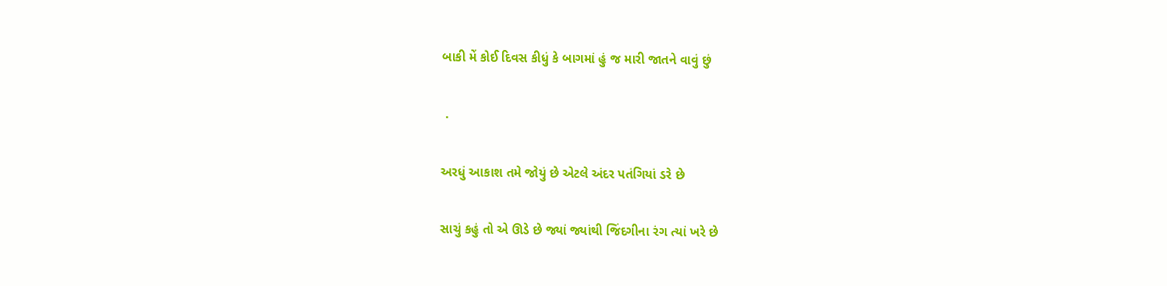બાકી મેં કોઈ દિવસ કીધું કે બાગમાં હું જ મારી જાતને વાવું છું

 .

અરધું આકાશ તમે જોયું છે એટલે અંદર પતંગિયાં ડરે છે

સાચું કહું તો એ ઊડે છે જ્યાં જ્યાંથી જિંદગીના રંગ ત્યાં ખરે છે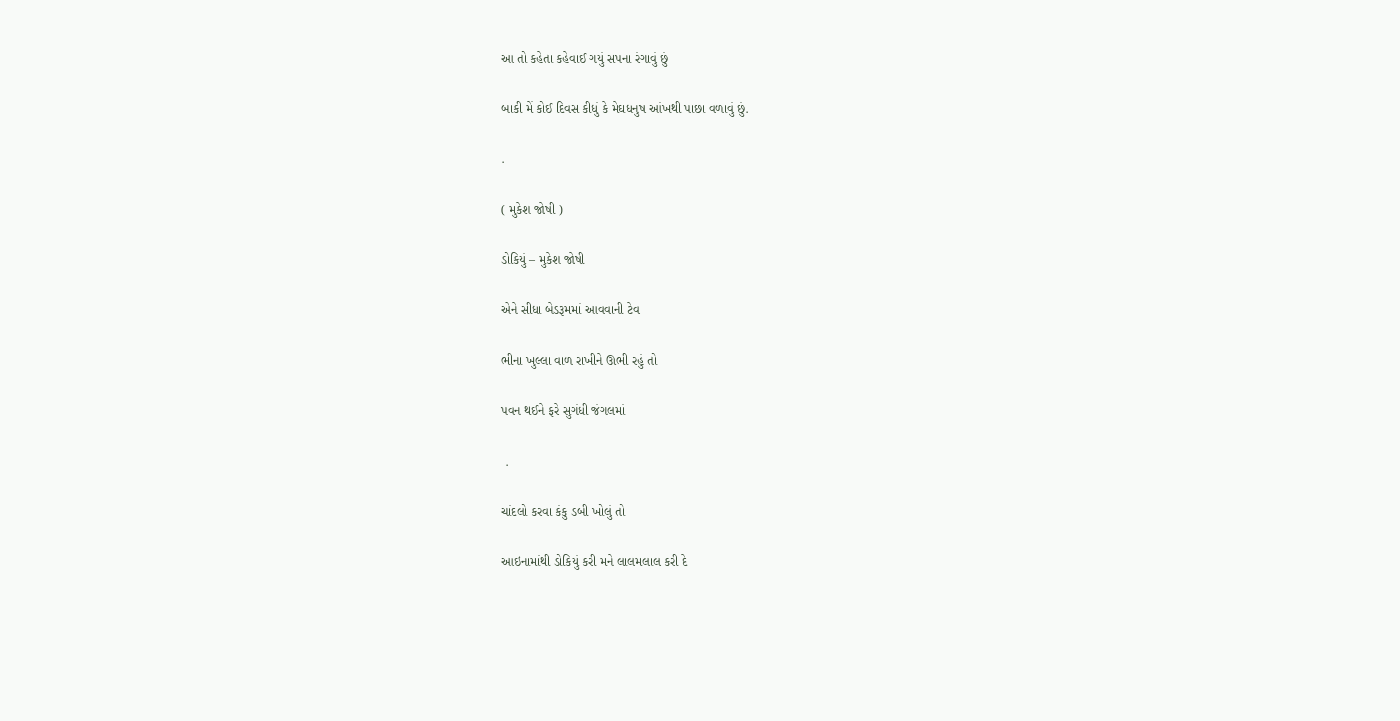આ તો કહેતા કહેવાઈ ગયું સપના રંગાવું છું

બાકી મેં કોઈ દિવસ કીધું કે મેઘધનુષ આંખથી પાછા વળાવું છું.

.

( મુકેશ જોષી )

ડોકિયું – મુકેશ જોષી

એને સીધા બેડરૂમમાં આવવાની ટેવ

ભીના ખુલ્લા વાળ રાખીને ઊભી રહું તો

પવન થઈને ફરે સુગંધી જંગલમાં

 .

ચાંદલો કરવા કંકુ ડબી ખોલું તો

આઇનામાંથી ડોકિયું કરી મને લાલમલાલ કરી દે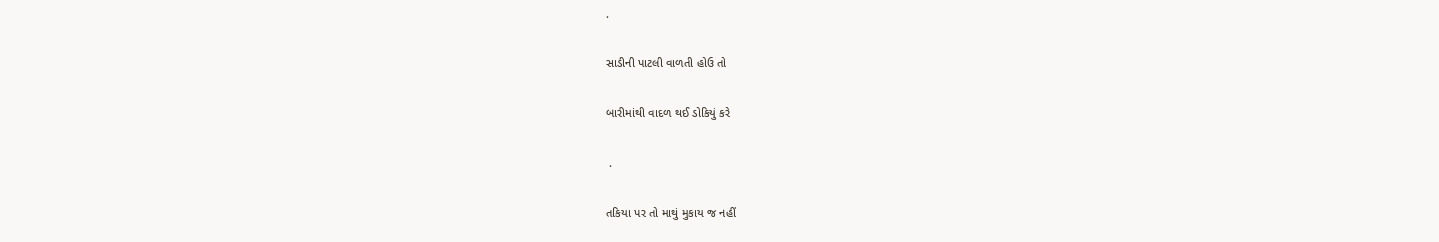.

સાડીની પાટલી વાળતી હોઉ તો

બારીમાંથી વાદળ થઈ ડોકિયું કરે

 .

તકિયા પર તો માથું મુકાય જ નહીં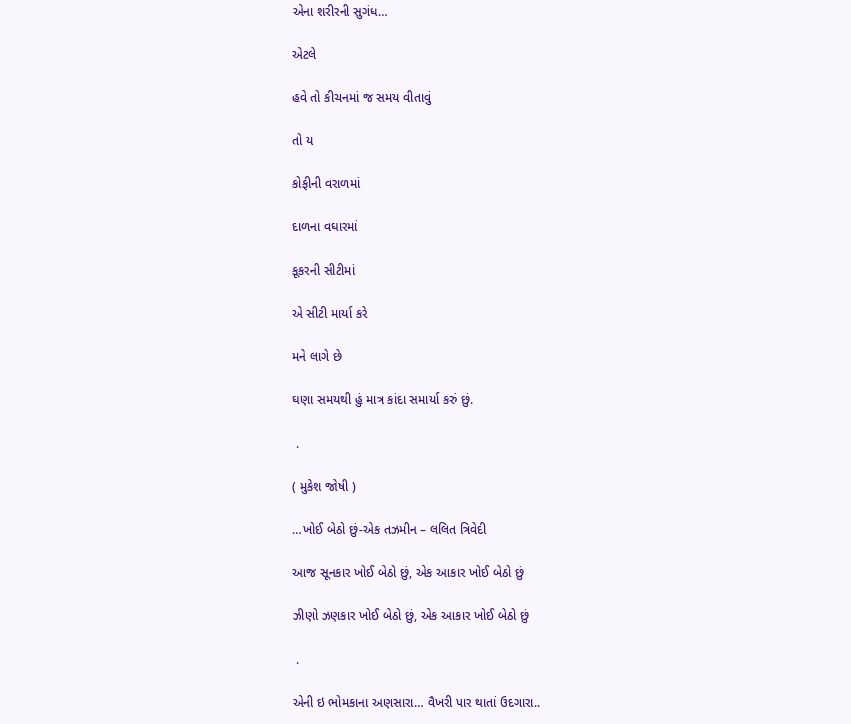એના શરીરની સુગંધ…

એટલે

હવે તો કીચનમાં જ સમય વીતાવું

તો ય

કોફીની વરાળમાં

દાળના વઘારમાં

કૂકરની સીટીમાં

એ સીટી માર્યા કરે

મને લાગે છે

ઘણા સમયથી હું માત્ર કાંદા સમાર્યા કરું છું.

 .

( મુકેશ જોષી )

…ખોઈ બેઠો છું-એક તઝમીન – લલિત ત્રિવેદી

આજ સૂનકાર ખોઈ બેઠો છું, એક આકાર ખોઈ બેઠો છું

ઝીણો ઝણકાર ખોઈ બેઠો છું, એક આકાર ખોઈ બેઠો છું

 .

એની ઇ ભોમકાના અણસારા… વૈખરી પાર થાતાં ઉદગારા..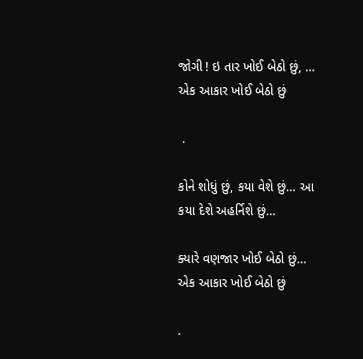જોગી ! ઇ તાર ખોઈ બેઠો છું, … એક આકાર ખોઈ બેઠો છું

 .

કોને શોધું છું, કયા વેશે છું… આ કયા દેશે અહર્નિશે છું…

ક્યારે વણજાર ખોઈ બેઠો છું… એક આકાર ખોઈ બેઠો છું

.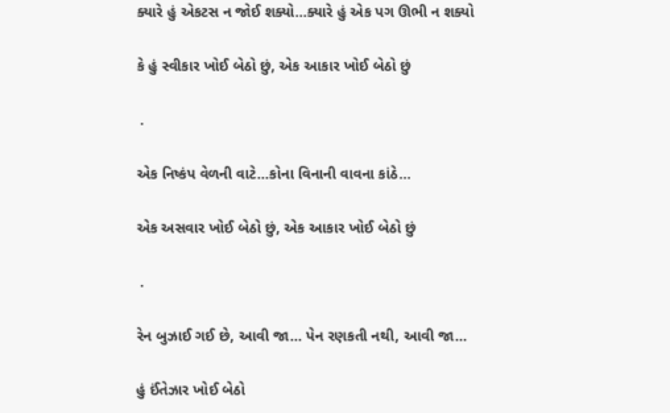ક્યારે હું એકટસ ન જોઈ શક્યો…ક્યારે હું એક પગ ઊભી ન શક્યો

કે હું સ્વીકાર ખોઈ બેઠો છું, એક આકાર ખોઈ બેઠો છું

 .

એક નિષ્કંપ વેળની વાટે…કોના વિનાની વાવના કાંઠે…

એક અસવાર ખોઈ બેઠો છું, એક આકાર ખોઈ બેઠો છું

 .

રેન બુઝાઈ ગઈ છે, આવી જા… પેન રણકતી નથી, આવી જા…

હું ઈંતેઝાર ખોઈ બેઠો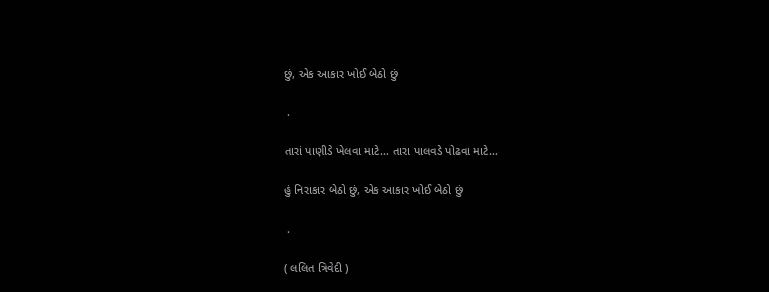છું, એક આકાર ખોઈ બેઠો છું

 .

તારાં પાણીડે ખેલવા માટે… તારા પાલવડે પોઢવા માટે…

હું નિરાકાર બેઠો છું, એક આકાર ખોઈ બેઠો છું

 .

( લલિત ત્રિવેદી )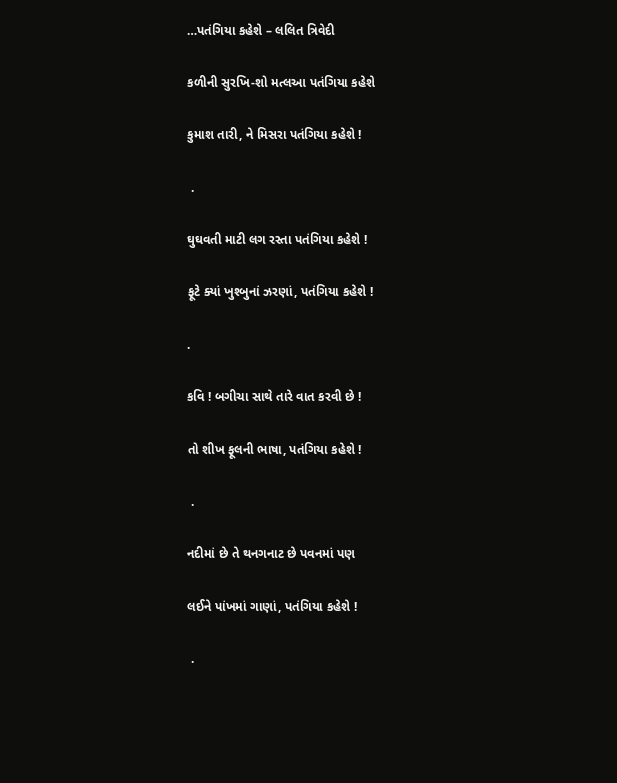…પતંગિયા કહેશે – લલિત ત્રિવેદી

કળીની સુરખિ-શો મત્લઆ પતંગિયા કહેશે

કુમાશ તારી, ને મિસરા પતંગિયા કહેશે !

 .

ઘુઘવતી માટી લગ રસ્તા પતંગિયા કહેશે !

ફૂટે ક્યાં ખુશ્બુનાં ઝરણાં, પતંગિયા કહેશે !

.

કવિ ! બગીચા સાથે તારે વાત કરવી છે !

તો શીખ ફૂલની ભાષા, પતંગિયા કહેશે !

 .

નદીમાં છે તે થનગનાટ છે પવનમાં પણ

લઈને પાંખમાં ગાણાં, પતંગિયા કહેશે !

 .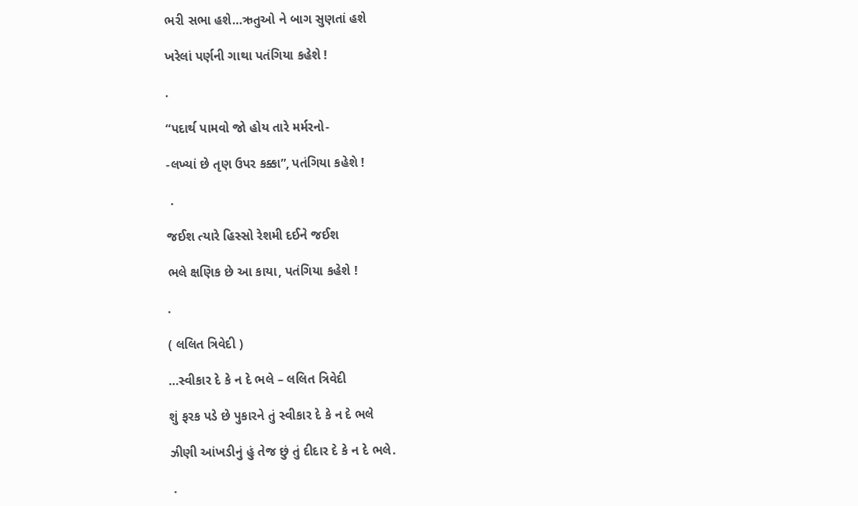ભરી સભા હશે…ઋતુઓ ને બાગ સુણતાં હશે

ખરેલાં પર્ણની ગાથા પતંગિયા કહેશે !

.

“પદાર્થ પામવો જો હોય તારે મર્મરનો-

-લખ્યાં છે તૃણ ઉપર કક્કા”, પતંગિયા કહેશે !

 .

જઈશ ત્યારે હિસ્સો રેશમી દઈને જઈશ

ભલે ક્ષણિક છે આ કાયા, પતંગિયા કહેશે !

.

( લલિત ત્રિવેદી )

…સ્વીકાર દે કે ન દે ભલે – લલિત ત્રિવેદી

શું ફરક પડે છે પુકારને તું સ્વીકાર દે કે ન દે ભલે

ઝીણી આંખડીનું હું તેજ છું તું દીદાર દે કે ન દે ભલે.

 .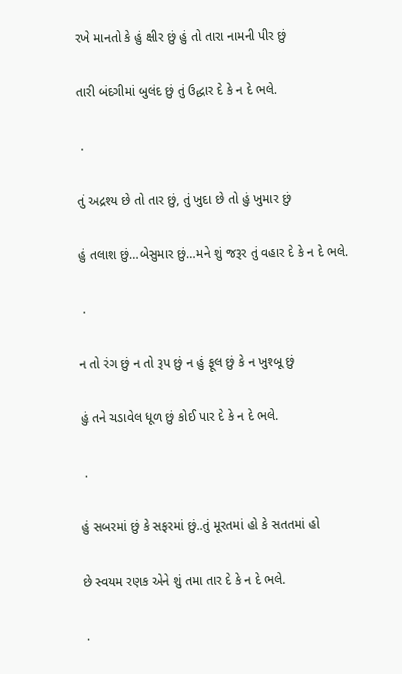રખે માનતો કે હું ક્ષીર છું હું તો તારા નામની પીર છું

તારી બંદગીમાં બુલંદ છું તું ઉદ્ધાર દે કે ન દે ભલે.

 .

તું અદ્રશ્ય છે તો તાર છું, તું ખુદા છે તો હું ખુમાર છું

હું તલાશ છું…બેસુમાર છું…મને શું જરૂર તું વહાર દે કે ન દે ભલે.

 .

ન તો રંગ છું ન તો રૂપ છું ન હું ફૂલ છું કે ન ખુશ્બૂ છું

હું તને ચડાવેલ ધૂળ છું કોઈ પાર દે કે ન દે ભલે.

 .

હું સબરમાં છું કે સફરમાં છું..તું મૂરતમાં હો કે સતતમાં હો

છે સ્વયમ રણક એને શું તમા તાર દે કે ન દે ભલે.

 .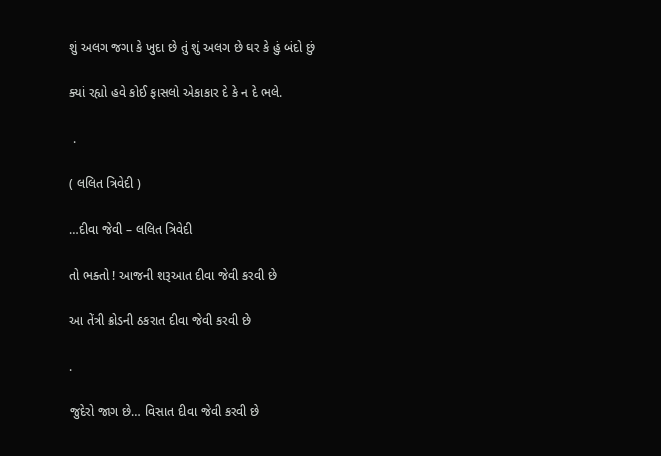શું અલગ જગા કે ખુદા છે તું શું અલગ છે ઘર કે હું બંદો છું

ક્યાં રહ્યો હવે કોઈ ફાસલો એકાકાર દે કે ન દે ભલે.

 .

( લલિત ત્રિવેદી )

…દીવા જેવી – લલિત ત્રિવેદી

તો ભક્તો ! આજની શરૂઆત દીવા જેવી કરવી છે

આ તેંત્રી ક્રોડની ઠકરાત દીવા જેવી કરવી છે

.

જુદેરો જાગ છે… વિસાત દીવા જેવી કરવી છે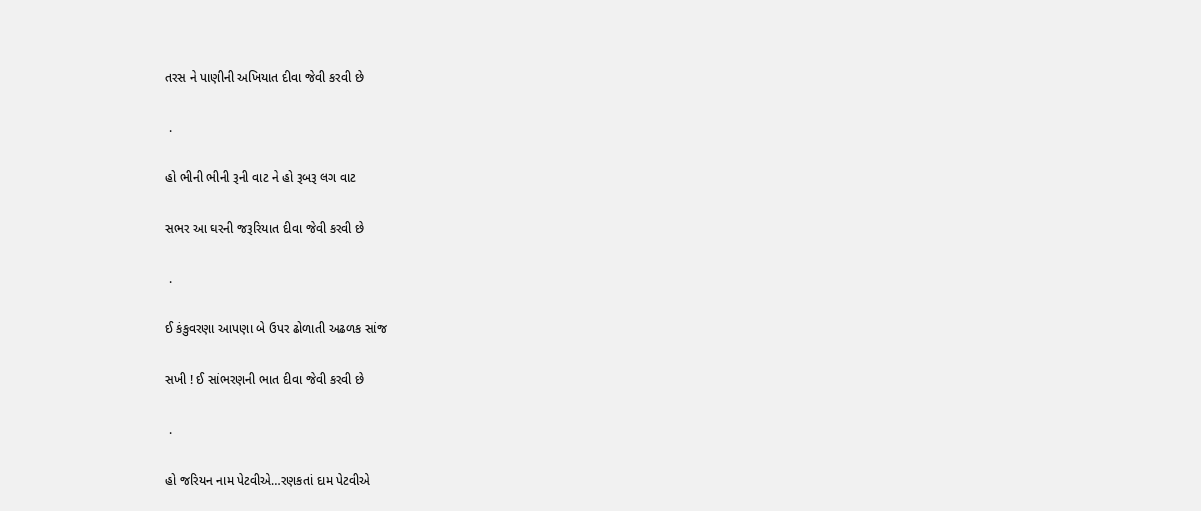તરસ ને પાણીની અખિયાત દીવા જેવી કરવી છે

 .

હો ભીની ભીની રૂની વાટ ને હો રૂબરૂ લગ વાટ

સભર આ ઘરની જરૂરિયાત દીવા જેવી કરવી છે

 .

ઈ કંકુવરણા આપણા બે ઉપર ઢોળાતી અઢળક સાંજ

સખી ! ઈ સાંભરણની ભાત દીવા જેવી કરવી છે

 .

હો જરિયન નામ પેટવીએ…રણકતાં દામ પેટવીએ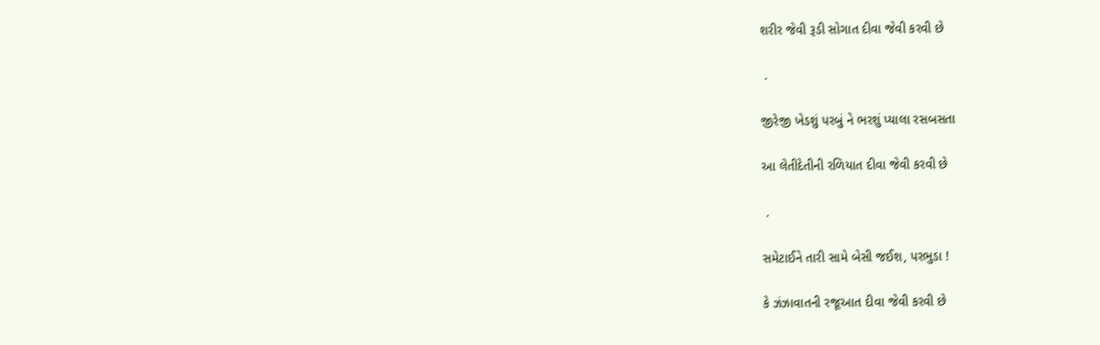શરીર જેવી રૂડી સોગાત દીવા જેવી કરવી છે

 .

જીરેજી ખેડશું પરબું ને ભરશું પ્યાલા રસબસતા

આ લેતીદેતીની રળિયાત દીવા જેવી કરવી છે

 .

સમેટાઈને તારી સામે બેસી જઈશ, પરભુડા !

કે ઝંઝાવાતની રજૂઆત દીવા જેવી કરવી છે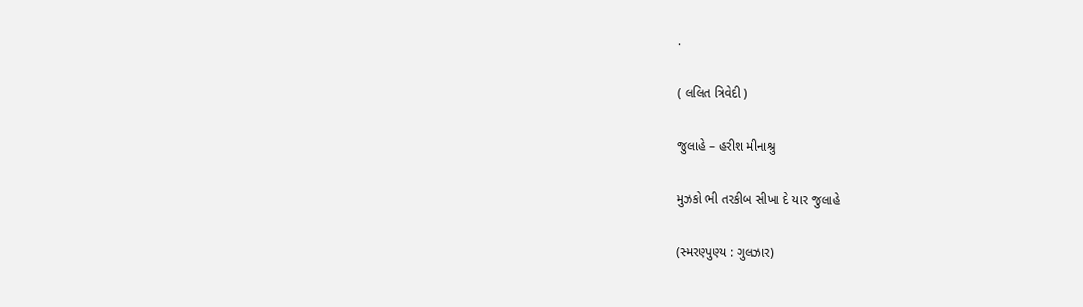.

( લલિત ત્રિવેદી )

જુલાહે – હરીશ મીનાશ્રુ

મુઝકો ભી તરકીબ સીખા દે યાર જુલાહે

(સ્મરણ્પુણ્ય : ગુલઝાર)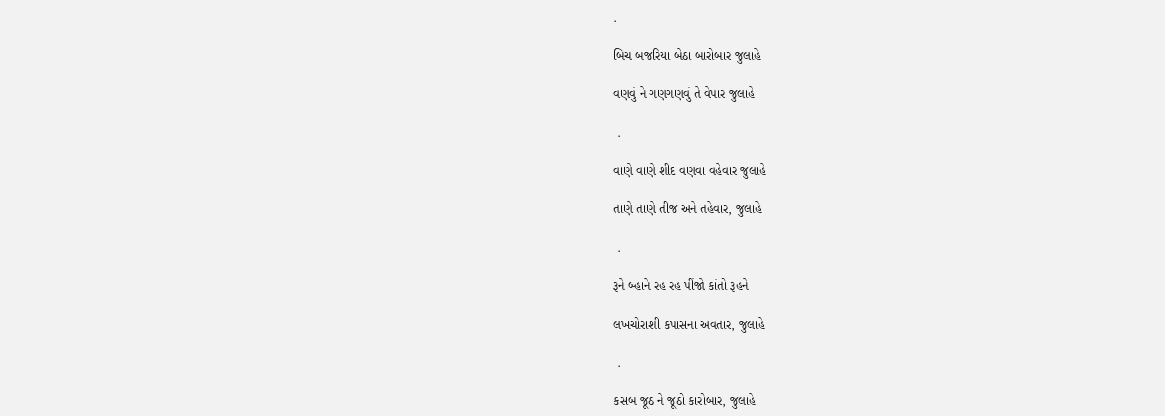.

બિચ બજરિયા બેઠા બારોબાર જુલાહે

વણવું ને ગણગણવું તે વેપાર જુલાહે

 .

વાણે વાણે શીદ વણવા વહેવાર જુલાહે

તાણે તાણે તીજ અને તહેવાર, જુલાહે

 .

રૂને બ્હાને રહ રહ પીંજો કાંતો રૂહને

લખચોરાશી કપાસના અવતાર, જુલાહે

 .

કસબ જૂઠ ને જૂઠો કારોબાર, જુલાહે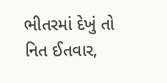ભીતરમાં દેખું તો નિત ઈતવાર,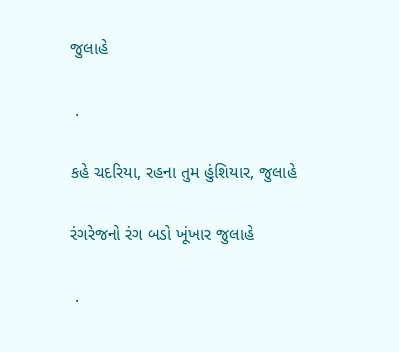જુલાહે

 .

કહે ચદરિયા, રહના તુમ હુંશિયાર, જુલાહે

રંગરેજનો રંગ બડો ખૂંખાર જુલાહે

 .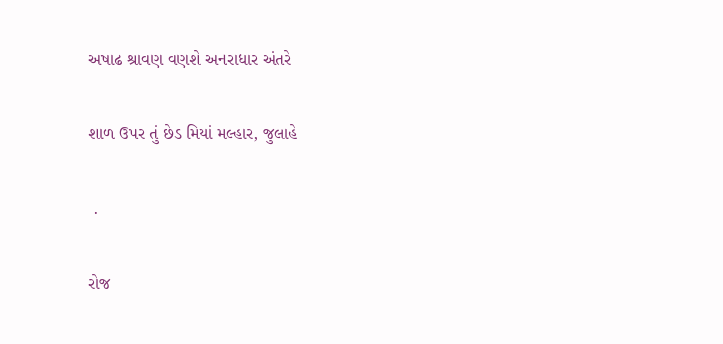અષાઢ શ્રાવણ વણશે અનરાધાર અંતરે

શાળ ઉપર તું છેડ મિયાં મલ્હાર, જુલાહે

 .

રોજ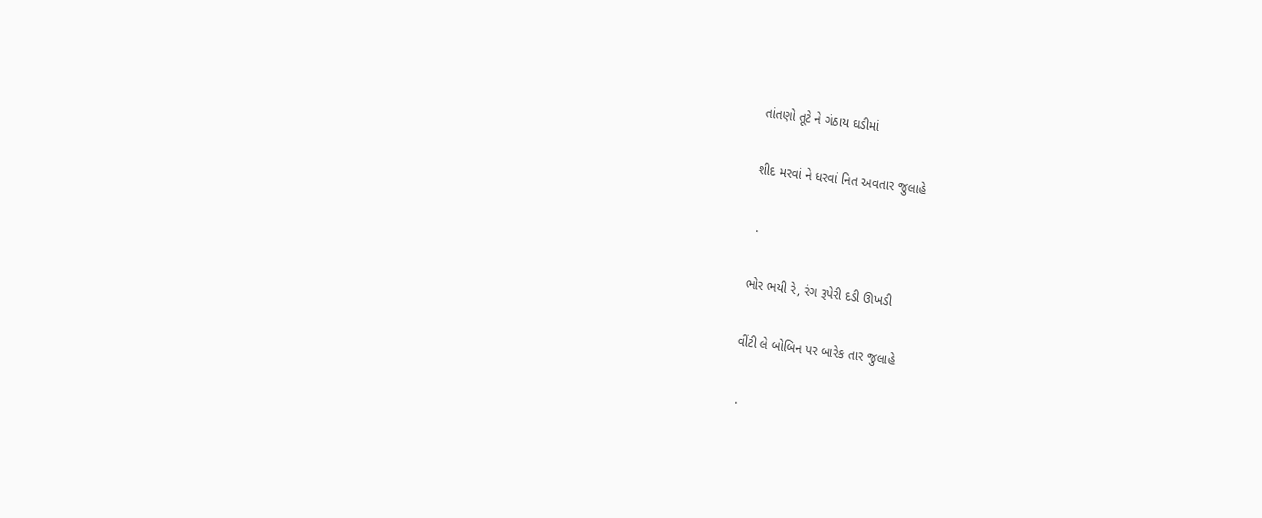તાંતણો તૂટે ને ગંઠાય ઘડીમાં

શીદ મરવાં ને ધરવાં નિત અવતાર જુલાહે

 .

ભોર ભયી રે, રંગ રૂપેરી દડી ઊખડી

વીંટી લે બોબિન પર બારેક તાર જુલાહે

 .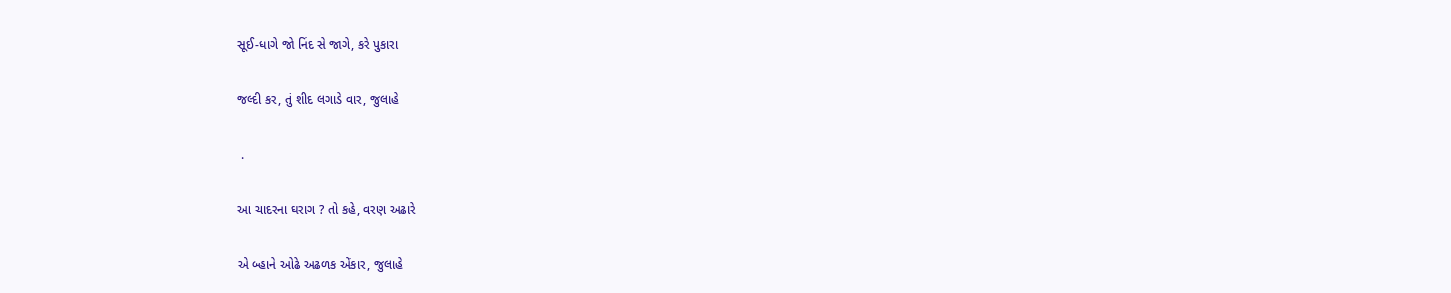સૂઈ-ધાગે જો નિંદ સે જાગે, કરે પુકારા

જલ્દી કર, તું શીદ લગાડે વાર, જુલાહે

 .

આ ચાદરના ઘરાગ ? તો કહે, વરણ અઢારે

એ બ્હાને ઓઢે અઢળક એંકાર, જુલાહે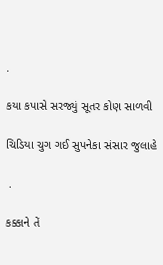.

કયા કપાસે સરજ્યું સૂતર કોણ સાળવી

ચિડિયા ચુગ ગઈ સુપનેકા સંસાર જુલાહે

 .

કક્કાને તેં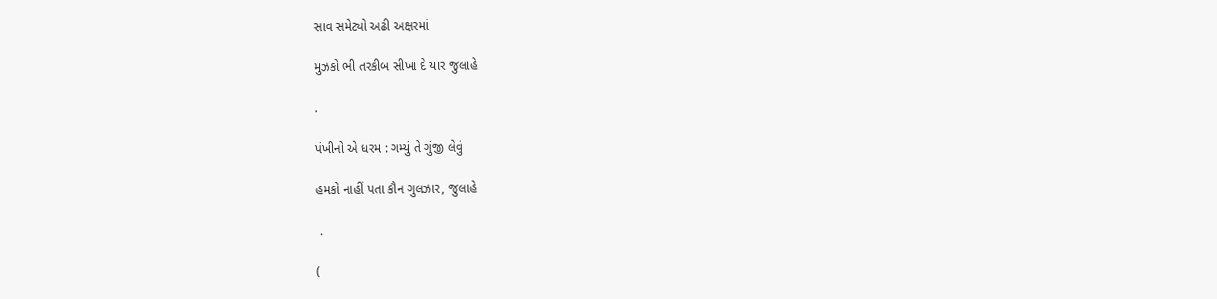સાવ સમેટ્યો અઢી અક્ષરમાં

મુઝકો ભી તરકીબ સીખા દે યાર જુલાહે

.

પંખીનો એ ધરમ : ગમ્યું તે ગુંજી લેવું

હમકો નાહીં પતા કૌન ગુલઝાર, જુલાહે

 .

(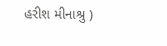હરીશ મીનાશ્રુ )